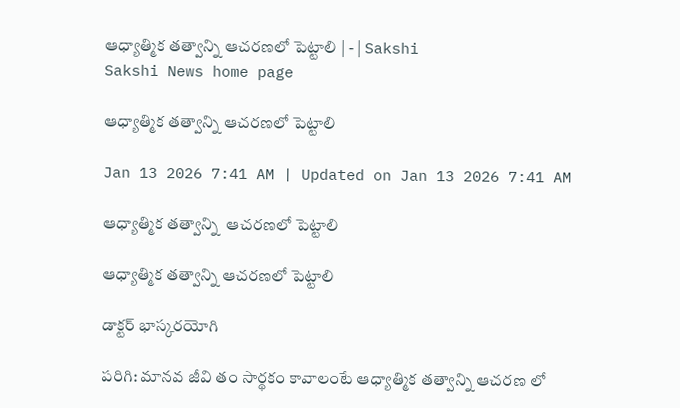ఆధ్యాత్మిక తత్వాన్ని ఆచరణలో పెట్టాలి | - | Sakshi
Sakshi News home page

ఆధ్యాత్మిక తత్వాన్ని ఆచరణలో పెట్టాలి

Jan 13 2026 7:41 AM | Updated on Jan 13 2026 7:41 AM

ఆధ్యాత్మిక తత్వాన్ని  ఆచరణలో పెట్టాలి

ఆధ్యాత్మిక తత్వాన్ని ఆచరణలో పెట్టాలి

డాక్టర్‌ భాస్కరయోగి

పరిగి: మానవ జీవి తం సార్థకం కావాలంటే ఆధ్యాత్మిక తత్వాన్ని ఆచరణ లో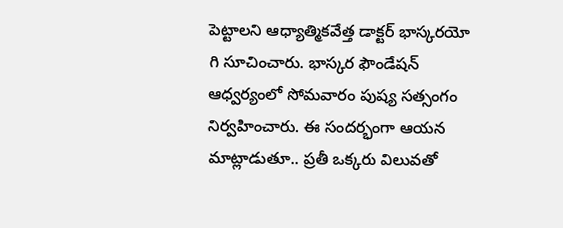పెట్టాలని ఆధ్యాత్మికవేత్త డాక్టర్‌ భాస్కరయో గి సూచించారు. భాస్కర ఫౌండేషన్‌ ఆధ్వర్యంలో సోమవారం పుష్య సత్సంగం నిర్వహించారు. ఈ సందర్భంగా ఆయన మాట్లాడుతూ.. ప్రతీ ఒక్కరు విలువతో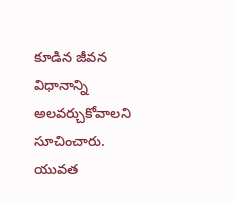కూడిన జీవన విధానాన్ని అలవర్చుకోవాలని సూచించారు. యువత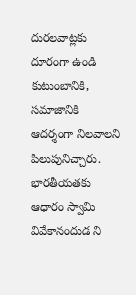దురలవాట్లకు దూరంగా ఉండి కుటుంబానికి, సమాజానికి ఆదర్శంగా నిలవాలని పిలుపునిచ్చారు. భారతీయతకు ఆధారం స్వామి వివేకానందుడ ని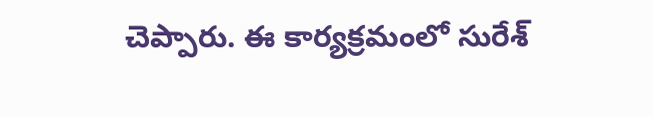చెప్పారు. ఈ కార్యక్రమంలో సురేశ్‌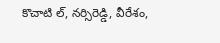కొచాటి ల్‌, నర్సిరెడ్డి, వీరేశం,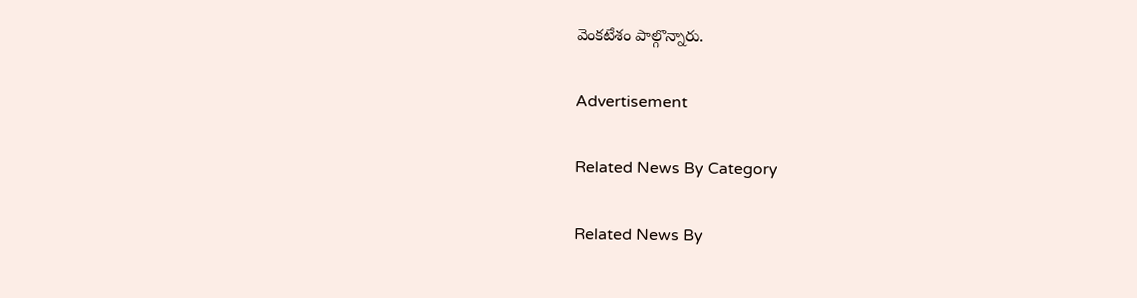వెంకటేశం పాల్గొన్నారు.

Advertisement

Related News By Category

Related News By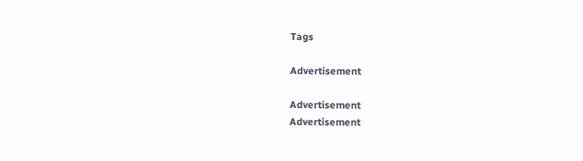Tags

Advertisement

Advertisement
Advertisement